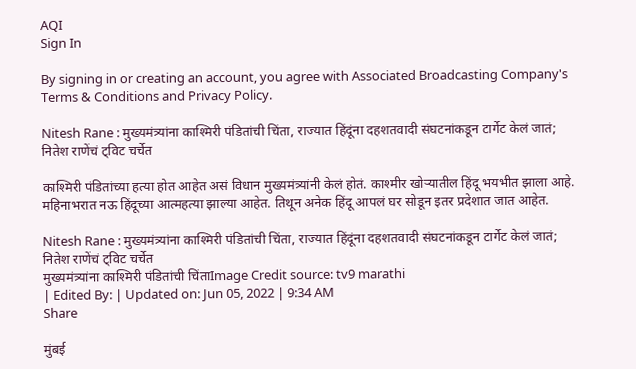AQI
Sign In

By signing in or creating an account, you agree with Associated Broadcasting Company's Terms & Conditions and Privacy Policy.

Nitesh Rane : मुख्यमंत्र्यांना काश्मिरी पंडितांची चिंता, राज्यात हिंदूंना दहशतवादी संघटनांकडून टार्गेट केलं जातं; नितेश राणेंचं ट्विट चर्चेत

काश्मिरी पंडितांच्या हत्या होत आहेत असं विधान मुख्यमंत्र्यांनी केलं होतं. काश्मीर खोऱ्यातील हिंदू भयभीत झाला आहे. महिनाभरात नऊ हिंदूच्या आत्महत्या झाल्या आहेत. तिथून अनेक हिंदू आपलं घर सोडून इतर प्रदेशात जात आहेत.

Nitesh Rane : मुख्यमंत्र्यांना काश्मिरी पंडितांची चिंता, राज्यात हिंदूंना दहशतवादी संघटनांकडून टार्गेट केलं जातं; नितेश राणेंचं ट्विट चर्चेत
मुख्यमंत्र्यांना काश्मिरी पंडितांची चिंताImage Credit source: tv9 marathi
| Edited By: | Updated on: Jun 05, 2022 | 9:34 AM
Share

मुंबई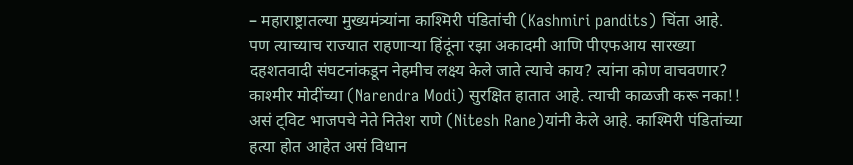– महाराष्ट्रातल्या मुख्यमंत्र्यांना काश्मिरी पंडितांची (Kashmiri pandits) चिंता आहे. पण त्याच्याच राज्यात राहणाऱ्या हिंदूंना रझा अकादमी आणि पीएफआय सारख्या दहशतवादी संघटनांकडून नेहमीच लक्ष्य केले जाते त्याचे काय? त्यांना कोण वाचवणार? काश्मीर मोदींच्या (Narendra Modi) सुरक्षित हातात आहे. त्याची काळजी करू नका!! असं ट्विट भाजपचे नेते नितेश राणे (Nitesh Rane)यांनी केले आहे. काश्मिरी पंडितांच्या हत्या होत आहेत असं विधान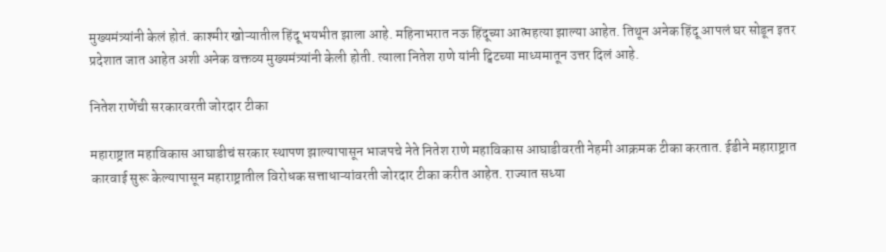मुख्यमंत्र्यांनी केलं होतं. काश्मीर खोऱ्यातील हिंदू भयभीत झाला आहे. महिनाभरात नऊ हिंदूच्या आत्महत्या झाल्या आहेत. तिथून अनेक हिंदू आपलं घर सोडून इतर प्रदेशात जात आहेत अशी अनेक वक्तव्य मुख्यमंत्र्यांनी केली होती. त्याला नितेश राणे यांनी ट्विटच्या माध्यमातून उत्तर दिलं आहे.

नितेश राणेंची सरकारवरती जोरदार टीका

महाराष्ट्रात महाविकास आघाडीचं सरकार स्थापण झाल्यापासून भाजपचे नेते नितेश राणे महाविकास आघाडीवरती नेहमी आक्रमक टीका करतात. ईडीने महाराष्ट्रात कारवाई सुरू केल्यापासून महाराष्ट्रातील विरोधक सत्ताधाऱ्यांवरती जोरदार टीका करीत आहेत. राज्यात सध्या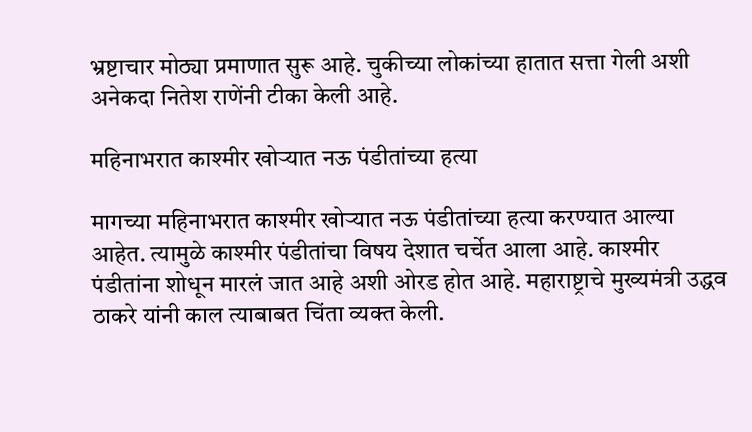भ्रष्टाचार मोठ्या प्रमाणात सुरू आहे. चुकीच्या लोकांच्या हातात सत्ता गेली अशी अनेकदा नितेश राणेंनी टीका केली आहे.

महिनाभरात काश्मीर खोऱ्यात नऊ पंडीतांच्या हत्या

मागच्या महिनाभरात काश्मीर खोऱ्यात नऊ पंडीतांच्या हत्या करण्यात आल्या आहेत. त्यामुळे काश्मीर पंडीतांचा विषय देशात चर्चेत आला आहे. काश्मीर पंडीतांना शोधून मारलं जात आहे अशी ओरड होत आहे. महाराष्ट्राचे मुख्यमंत्री उद्धव ठाकरे यांनी काल त्याबाबत चिंता व्यक्त केली.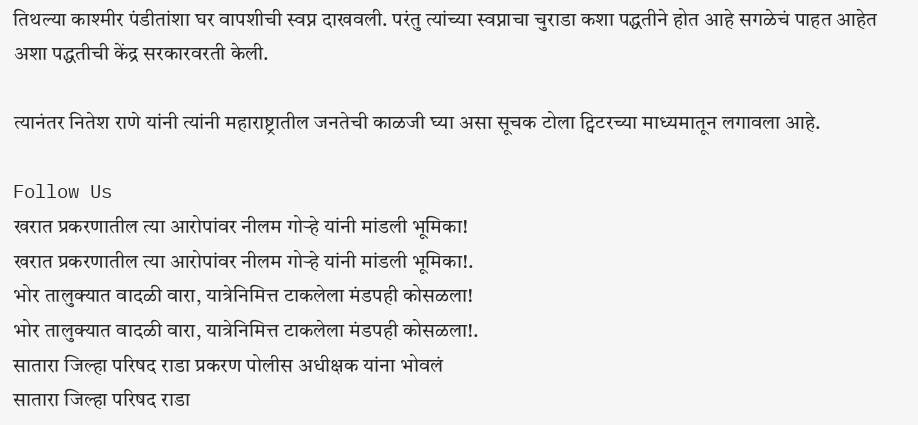तिथल्या काश्मीर पंडीतांशा घर वापशीची स्वप्न दाखवली. परंतु त्यांच्या स्वप्नाचा चुराडा कशा पद्धतीने होत आहे सगळेचं पाहत आहेत अशा पद्धतीची केंद्र सरकारवरती केली.

त्यानंतर नितेश राणे यांनी त्यांनी महाराष्ट्रातील जनतेची काळजी घ्या असा सूचक टोला ट्विटरच्या माध्यमातून लगावला आहे.

Follow Us
खरात प्रकरणातील त्या आरोपांवर नीलम गोऱ्हे यांनी मांडली भूमिका!
खरात प्रकरणातील त्या आरोपांवर नीलम गोऱ्हे यांनी मांडली भूमिका!.
भोर तालुक्यात वादळी वारा, यात्रेनिमित्त टाकलेला मंडपही कोसळला!
भोर तालुक्यात वादळी वारा, यात्रेनिमित्त टाकलेला मंडपही कोसळला!.
सातारा जिल्हा परिषद राडा प्रकरण पोलीस अधीक्षक यांना भोवलं
सातारा जिल्हा परिषद राडा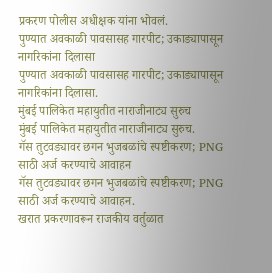प्रकरण पोलीस अधीक्षक यांना भोवलं.
पुण्यात अवकाळी पावसासह गारपीट; उकाड्यापासून नागरिकांना दिलासा
पुण्यात अवकाळी पावसासह गारपीट; उकाड्यापासून नागरिकांना दिलासा.
मुंबई पालिकेत महायुतीत नाराजीनाट्य सुरुच
मुंबई पालिकेत महायुतीत नाराजीनाट्य सुरुच.
गॅस तुटवड्यावर छगन भुजबळांचे स्पष्टीकरण; PNG साठी अर्ज करण्याचे आवाहन
गॅस तुटवड्यावर छगन भुजबळांचे स्पष्टीकरण; PNG साठी अर्ज करण्याचे आवाहन.
खरात प्रकरणावरून राजकीय वर्तुळात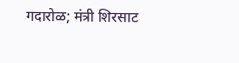गदारोळ; मंत्री शिरसाट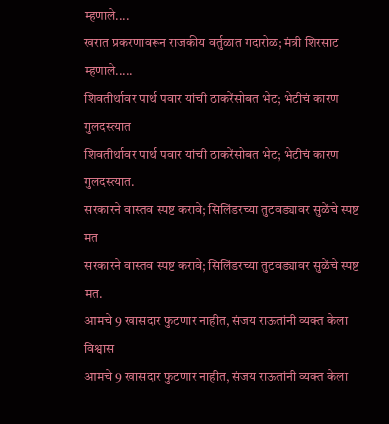म्हणाले....
खरात प्रकरणावरून राजकीय वर्तुळात गदारोळ; मंत्री शिरसाट म्हणाले.....
शिवतीर्थावर पार्थ पवार यांची ठाकरेंसोबत भेट; भेटीचं कारण गुलदस्त्यात
शिवतीर्थावर पार्थ पवार यांची ठाकरेंसोबत भेट; भेटीचं कारण गुलदस्त्यात.
सरकारने वास्तव स्पष्ट करावे; सिलिंडरच्या तुटवड्यावर सुळेंचे स्पष्ट मत
सरकारने वास्तव स्पष्ट करावे; सिलिंडरच्या तुटवड्यावर सुळेंचे स्पष्ट मत.
आमचे 9 खासदार फुटणार नाहीत, संजय राऊतांनी व्यक्त केला विश्वास
आमचे 9 खासदार फुटणार नाहीत, संजय राऊतांनी व्यक्त केला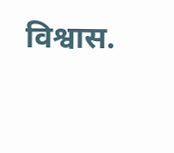विश्वास.